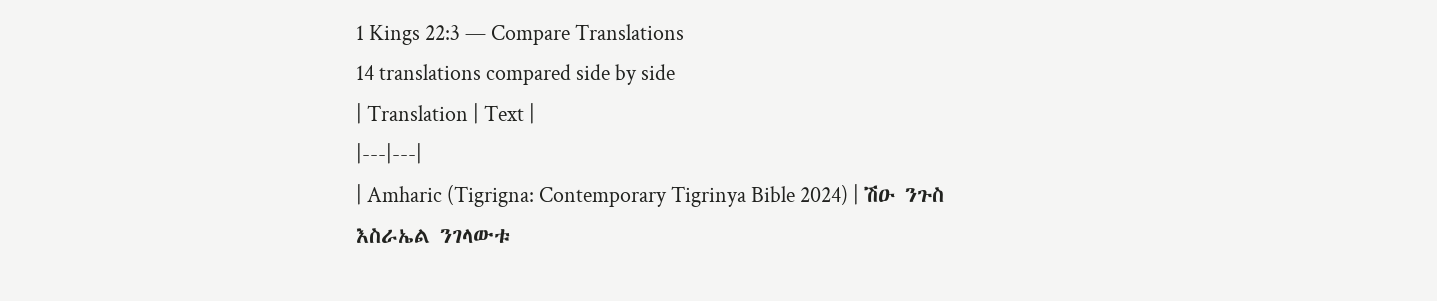1 Kings 22:3 — Compare Translations
14 translations compared side by side
| Translation | Text |
|---|---|
| Amharic (Tigrigna: Contemporary Tigrinya Bible 2024) | ሽዑ ንጉስ እስራኤል ንገላውቱ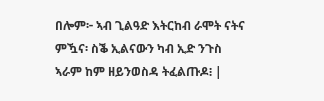በሎም፦ ኣብ ጊልዓድ እትርከብ ራሞት ናትና ምዃና፡ ስቕ ኢልናውን ካብ ኢድ ንጉስ ኣራም ከም ዘይንወስዳ ትፈልጡዶ፧ |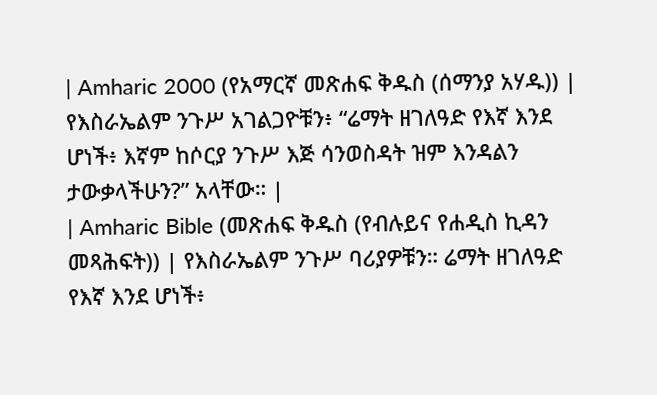| Amharic 2000 (የአማርኛ መጽሐፍ ቅዱስ (ሰማንያ አሃዱ)) | የእስራኤልም ንጉሥ አገልጋዮቹን፥ “ሬማት ዘገለዓድ የእኛ እንደ ሆነች፥ እኛም ከሶርያ ንጉሥ እጅ ሳንወስዳት ዝም እንዳልን ታውቃላችሁን?” አላቸው። |
| Amharic Bible (መጽሐፍ ቅዱስ (የብሉይና የሐዲስ ኪዳን መጻሕፍት)) | የእስራኤልም ንጉሥ ባሪያዎቹን። ሬማት ዘገለዓድ የእኛ እንደ ሆነች፥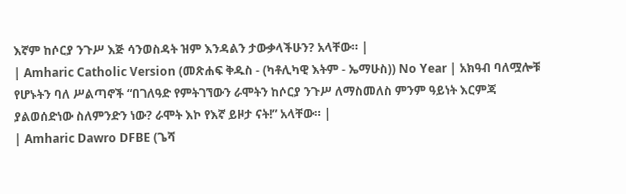እኛም ከሶርያ ንጉሥ እጅ ሳንወስዳት ዝም እንዳልን ታውቃላችሁን? አላቸው። |
| Amharic Catholic Version (መጽሐፍ ቅዱስ - (ካቶሊካዊ እትም - ኤማሁስ)) No Year | አክዓብ ባለሟሎቹ የሆኑትን ባለ ሥልጣኖች “በገለዓድ የምትገኘውን ራሞትን ከሶርያ ንጉሥ ለማስመለስ ምንም ዓይነት እርምጃ ያልወሰድነው ስለምንድን ነው? ራሞት እኮ የእኛ ይዞታ ናት!” አላቸው። |
| Amharic Dawro DFBE (ጌሻ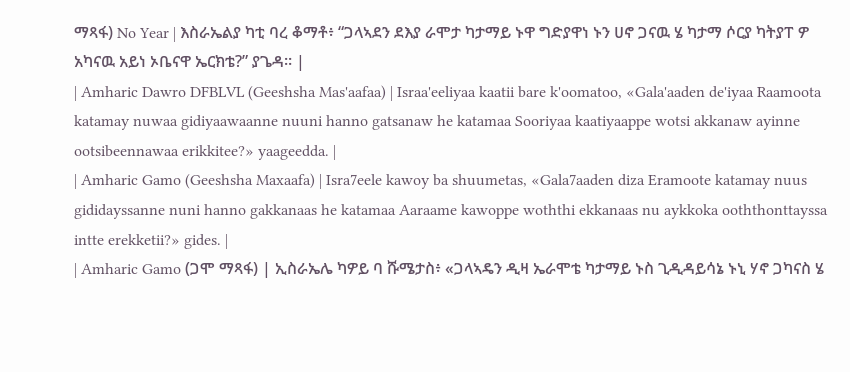ማጻፋ) No Year | እስራኤልያ ካቲ ባረ ቆማቶ፥ “ጋላኣደን ደእያ ራሞታ ካታማይ ኑዋ ግድያዋነ ኑን ሀኖ ጋናዉ ሄ ካታማ ሶርያ ካትያፐ ዎ አካናዉ አይነ ኦቤናዋ ኤርክቴ?” ያጌዳ። |
| Amharic Dawro DFBLVL (Geeshsha Mas'aafaa) | Israa'eeliyaa kaatii bare k'oomatoo, «Gala'aaden de'iyaa Raamoota katamay nuwaa gidiyaawaanne nuuni hanno gatsanaw he katamaa Sooriyaa kaatiyaappe wotsi akkanaw ayinne ootsibeennawaa erikkitee?» yaageedda. |
| Amharic Gamo (Geeshsha Maxaafa) | Isra7eele kawoy ba shuumetas, «Gala7aaden diza Eramoote katamay nuus gididayssanne nuni hanno gakkanaas he katamaa Aaraame kawoppe woththi ekkanaas nu aykkoka ooththonttayssa intte erekketii?» gides. |
| Amharic Gamo (ጋሞ ማጻፋ) | ኢስራኤሌ ካዎይ ባ ሹሜታስ፥ «ጋላኣዴን ዲዛ ኤራሞቴ ካታማይ ኑስ ጊዲዳይሳኔ ኑኒ ሃኖ ጋካናስ ሄ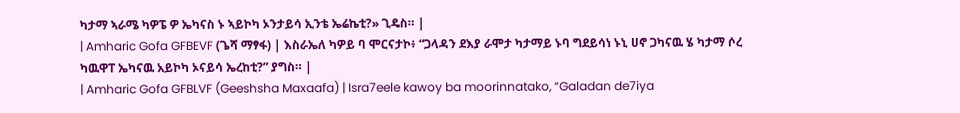ካታማ ኣራሜ ካዎፔ ዎ ኤካናስ ኑ ኣይኮካ ኦንታይሳ ኢንቴ ኤሬኬቲ?» ጊዴስ። |
| Amharic Gofa GFBEVF (ጌሻ ማፃፋ) | እስራኤለ ካዎይ ባ ሞርናታኮ፥ “ጋላዳን ደእያ ራሞታ ካታማይ ኑባ ግደይሳነ ኑኒ ሀኖ ጋካናዉ ሄ ካታማ ሶረ ካዉዋፐ ኤካናዉ አይኮካ ኦናይሳ ኤረከቲ?” ያግስ። |
| Amharic Gofa GFBLVF (Geeshsha Maxaafa) | Isra7eele kawoy ba moorinnatako, “Galadan de7iya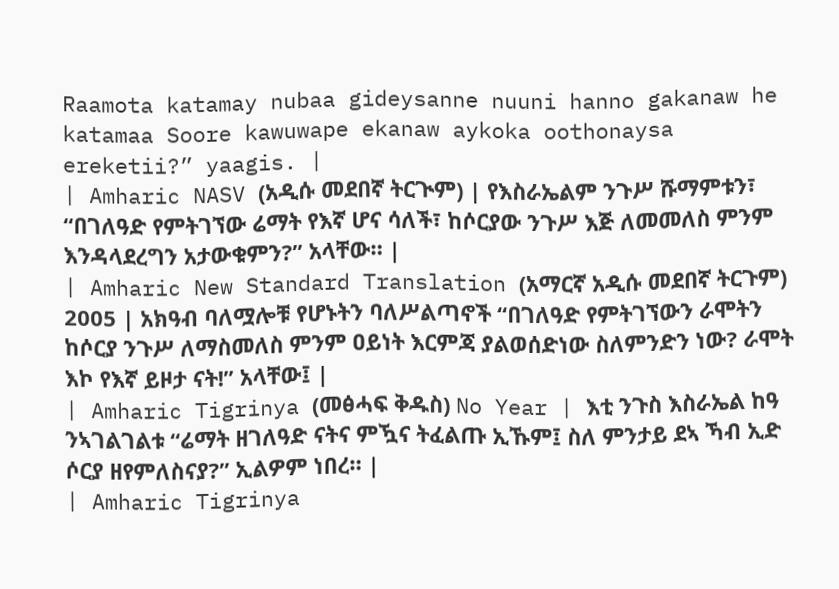Raamota katamay nubaa gideysanne nuuni hanno gakanaw he katamaa Soore kawuwape ekanaw aykoka oothonaysa ereketii?” yaagis. |
| Amharic NASV (አዲሱ መደበኛ ትርጒም) | የእስራኤልም ንጉሥ ሹማምቱን፣ “በገለዓድ የምትገኘው ሬማት የእኛ ሆና ሳለች፣ ከሶርያው ንጉሥ እጅ ለመመለስ ምንም እንዳላደረግን አታውቁምን?” አላቸው። |
| Amharic New Standard Translation (አማርኛ አዲሱ መደበኛ ትርጉም) 2005 | አክዓብ ባለሟሎቹ የሆኑትን ባለሥልጣኖች “በገለዓድ የምትገኘውን ራሞትን ከሶርያ ንጉሥ ለማስመለስ ምንም ዐይነት እርምጃ ያልወሰድነው ስለምንድን ነው? ራሞት እኮ የእኛ ይዞታ ናት!” አላቸው፤ |
| Amharic Tigrinya (መፅሓፍ ቅዱስ) No Year | እቲ ንጉስ እስራኤል ከዓ ንኣገልገልቱ “ሬማት ዘገለዓድ ናትና ምዃና ትፈልጡ ኢኹም፤ ስለ ምንታይ ደኣ ኻብ ኢድ ሶርያ ዘየምለስናያ?” ኢልዎም ነበረ። |
| Amharic Tigrinya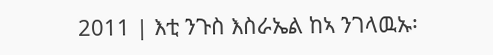2011 | እቲ ንጉስ እስራኤል ከኣ ንገላዉኡ፡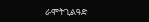ራሞትጊልዓድ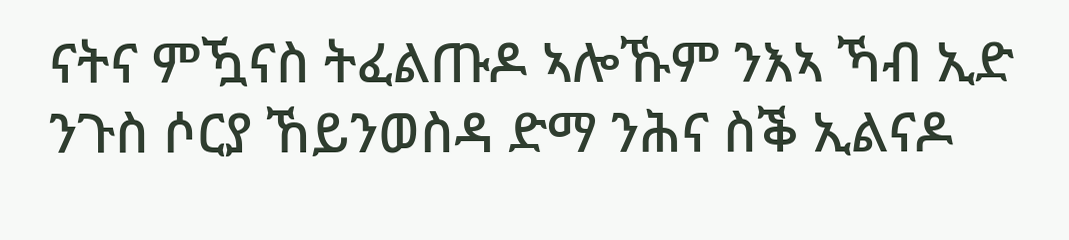ናትና ምዃናስ ትፈልጡዶ ኣሎኹም ንእኣ ኻብ ኢድ ንጉስ ሶርያ ኸይንወስዳ ድማ ንሕና ስቕ ኢልናዶ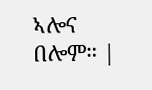ኣሎና በሎም። |